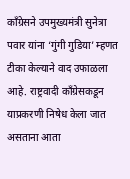काँग्रेसने उपमुख्यमंत्री सुनेत्रा पवार यांना ‘गुंगी गुडिया’ म्हणत टीका केल्याने वाद उफाळला आहे. राष्ट्रवादी काँग्रेसकडून याप्रकरणी निषेध केला जात असताना आता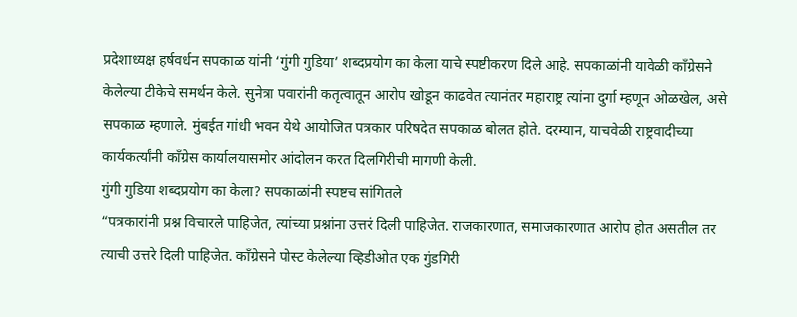प्रदेशाध्यक्ष हर्षवर्धन सपकाळ यांनी ‘गुंगी गुडिया’ शब्दप्रयोग का केला याचे स्पष्टीकरण दिले आहे. सपकाळांनी यावेळी काँग्रेसने केलेल्या टीकेचे समर्थन केले. सुनेत्रा पवारांनी कतृत्वातून आरोप खोडून काढवेत त्यानंतर महाराष्ट्र त्यांना दुर्गा म्हणून ओळखेल, असे सपकाळ म्हणाले. मुंबईत गांधी भवन येथे आयोजित पत्रकार परिषदेत सपकाळ बोलत होते. दरम्यान, याचवेळी राष्ट्रवादीच्या कार्यकर्त्यांनी काँग्रेस कार्यालयासमोर आंदोलन करत दिलगिरीची मागणी केली.
गुंगी गुडिया शब्दप्रयोग का केला? सपकाळांनी स्पष्टच सांगितले
“पत्रकारांनी प्रश्न विचारले पाहिजेत, त्यांच्या प्रश्नांना उत्तरं दिली पाहिजेत. राजकारणात, समाजकारणात आरोप होत असतील तर त्याची उत्तरे दिली पाहिजेत. काँग्रेसने पोस्ट केलेल्या व्हिडीओत एक गुंडगिरी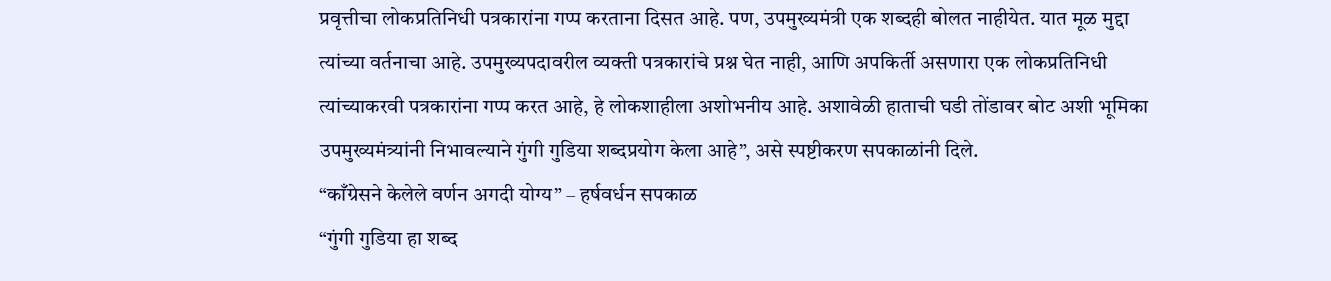प्रवृत्तीचा लोकप्रतिनिधी पत्रकारांना गप्प करताना दिसत आहे. पण, उपमुख्यमंत्री एक शब्दही बोलत नाहीयेत. यात मूळ मुद्दा त्यांच्या वर्तनाचा आहे. उपमुख्यपदावरील व्यक्ती पत्रकारांचे प्रश्न घेत नाही, आणि अपकिर्ती असणारा एक लोकप्रतिनिधी त्यांच्याकरवी पत्रकारांना गप्प करत आहे, हे लोकशाहीला अशोभनीय आहे. अशावेळी हाताची घडी तोंडावर बोट अशी भूमिका उपमुख्यमंत्र्यांनी निभावल्याने गुंगी गुडिया शब्दप्रयोग केला आहे”, असे स्पष्टीकरण सपकाळांनी दिले.
“काँग्रेसने केलेले वर्णन अगदी योग्य” – हर्षवर्धन सपकाळ
“गुंगी गुडिया हा शब्द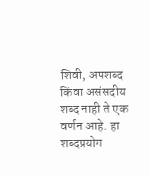शिवी, अपशब्द किंवा असंसदीय शब्द नाही ते एक वर्णन आहे. हा शब्दप्रयोग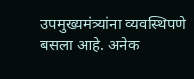उपमुख्यमंत्र्यांना व्यवस्थिपणे बसला आहे. अनेक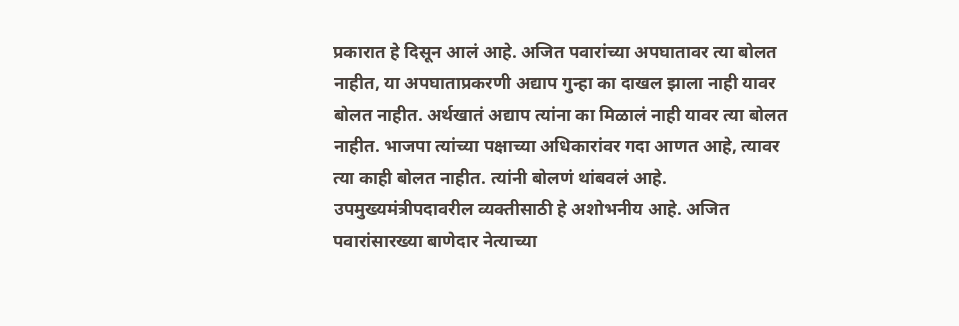प्रकारात हे दिसून आलं आहे. अजित पवारांच्या अपघातावर त्या बोलत नाहीत, या अपघाताप्रकरणी अद्याप गुन्हा का दाखल झाला नाही यावर बोलत नाहीत. अर्थखातं अद्याप त्यांना का मिळालं नाही यावर त्या बोलत नाहीत. भाजपा त्यांच्या पक्षाच्या अधिकारांवर गदा आणत आहे, त्यावर त्या काही बोलत नाहीत. त्यांनी बोलणं थांबवलं आहे. उपमुख्यमंत्रीपदावरील व्यक्तीसाठी हे अशोभनीय आहे. अजित पवारांसारख्या बाणेदार नेत्याच्या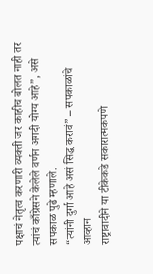पक्षाचं नेतृत्व करणारी व्यक्ती जर काहीच बोलत नाही तर त्यांचं काँग्रेसने केलेले वर्णन अगदी योग्य आहे”, असे सपकाळ पुढे म्हणाले.
“त्यांनी दुर्गा आहे असं सिद्ध करावं” – सपकाळांचे आव्हान
राष्ट्रावादीने या टीकेकडे सकारात्मकपणे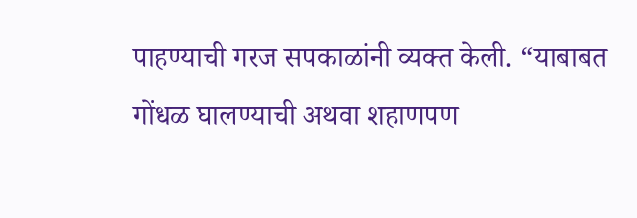पाहण्याची गरज सपकाळांनी व्यक्त केली. “याबाबत गोंधळ घालण्याची अथवा शहाणपण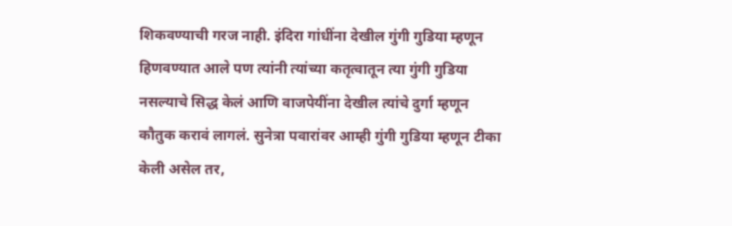शिकवण्याची गरज नाही. इंदिरा गांधींना देखील गुंगी गुडिया म्हणून हिणवण्यात आले पण त्यांनी त्यांच्या कतृत्वातून त्या गुंगी गुडिया नसल्याचे सिद्ध केलं आणि वाजपेयींना देखील त्यांचे दुर्गा म्हणून कौतुक करावं लागलं. सुनेत्रा पवारांवर आम्ही गुंगी गुडिया म्हणून टीका केली असेल तर,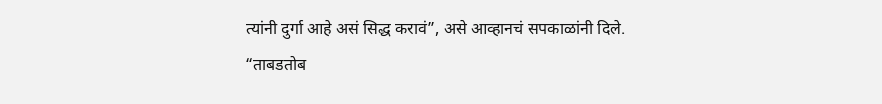त्यांनी दुर्गा आहे असं सिद्ध करावं”, असे आव्हानचं सपकाळांनी दिले.
“ताबडतोब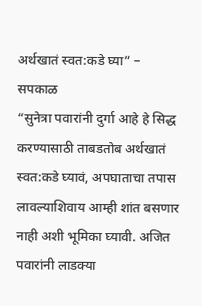अर्थखातं स्वत:कडे घ्या” – सपकाळ
“सुनेत्रा पवारांनी दुर्गा आहे हे सिद्ध करण्यासाठी ताबडतोब अर्थखातं स्वत:कडे घ्यावं, अपघाताचा तपास लावल्याशिवाय आम्ही शांत बसणार नाही अशी भूमिका घ्यावी. अजित पवारांनी लाडक्या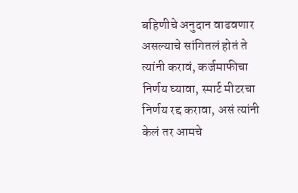बहिणीचे अनुदान वाढवणार असल्याचे सांगितलं होतं ते त्यांनी करावं, कर्जमाफीचा निर्णय घ्यावा, स्मार्ट मीटरचा निर्णय रद्द करावा, असं त्यांनी केलं तर आमचे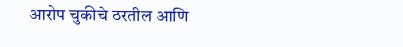आरोप चुकीचे ठरतील आणि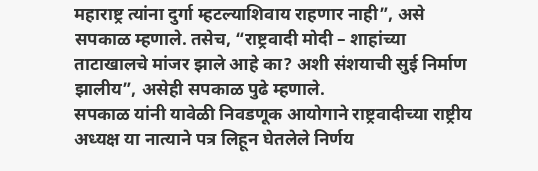महाराष्ट्र त्यांना दुर्गा म्हटल्याशिवाय राहणार नाही”, असे सपकाळ म्हणाले. तसेच, “राष्ट्रवादी मोदी – शाहांच्या ताटाखालचे मांजर झाले आहे का? अशी संशयाची सुई निर्माण झालीय”, असेही सपकाळ पुढे म्हणाले.
सपकाळ यांनी यावेळी निवडणूक आयोगाने राष्ट्रवादीच्या राष्ट्रीय अध्यक्ष या नात्याने पत्र लिहून घेतलेले निर्णय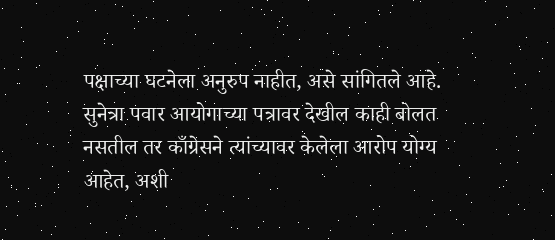पक्षाच्या घटनेला अनुरुप नाहीत, असे सांगितले आहे. सुनेत्रा पवार आयोगाच्या पत्रावर देखील काही बोलत नसतील तर काँग्रेसने त्यांच्यावर केलेला आरोप योग्य आहेत, अशी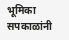भूमिका सपकाळांनी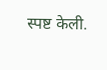स्पष्ट केली.